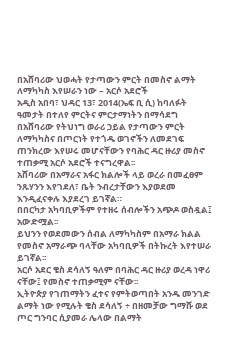በአሸባሪው ህወሓት የታጣውን ምርት በመስኖ ልማት ለማካካስ እየሠራን ነው – አርሶ አደሮች
አዲስ አበባ፣ ህዳር 13፣ 2014(ኤፍ ቢ ሲ) ከባለፉት ዓመታት በተለየ ምርትና ምርታማነትን በማሳደግ በአሸባሪው የትህነግ ወራሪ ኃይል የታጣውን ምርት ለማካካስና በጦርነት የተጎዱ ወገኖችን ለመደገፍ ጠንክረው እየሠሩ መሆናቸውን የባሕር ዳር ዙሪያ መስኖ ተጠቃሚ አርሶ አደሮች ተናግረዋል፡፡
አሸባሪው በአማራና አፋር ክልሎች ላይ ወረራ በመፈፀም ንጹሃንን እየገደለ፣ ቤት ንብረታቸውን እያወደመ እንዲፈናቀሉ እያደረገ ይገኛል።
በበርካታ አካባቢዎችም የተዘሩ ሰብሎችን አጭዶ ወስዷል፤ አውድሟል፡፡
ይህንን የወደመውን ሰብል ለማካካስም በአማራ ክልል የመስኖ አማራጭ ባላቸው አካባቢዎች በትኩረት እየተሠራ ይገኛል፡፡
አርሶ አደር ቄስ ደሳለኝ ዓለም በባሕር ዳር ዙሪያ ወረዳ ነዋሪ ናቸው፤ የመስኖ ተጠቃሚም ናቸው፡፡
ኢትዮጵያ የገጠማትን ፈተና የምትወጣበት አንዱ መንገድ ልማት ነው የሚሉት ቄስ ደሳለኝ ÷ በዘመቻው ግማሹ ወደ ጦር ግንባር ሲያመራ ሌላው በልማት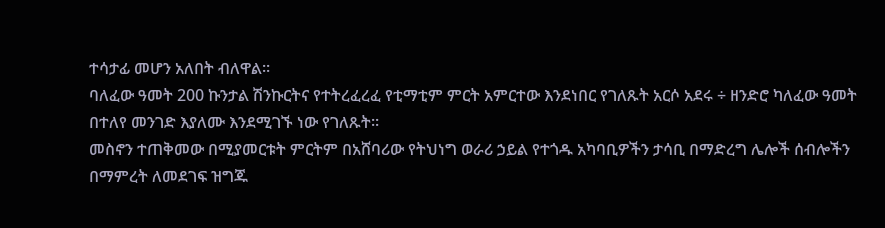ተሳታፊ መሆን አለበት ብለዋል፡፡
ባለፈው ዓመት 200 ኩንታል ሽንኩርትና የተትረፈረፈ የቲማቲም ምርት አምርተው እንደነበር የገለጹት አርሶ አደሩ ÷ ዘንድሮ ካለፈው ዓመት በተለየ መንገድ እያለሙ እንደሚገኙ ነው የገለጹት፡፡
መስኖን ተጠቅመው በሚያመርቱት ምርትም በአሸባሪው የትህነግ ወራሪ ኃይል የተጎዱ አካባቢዎችን ታሳቢ በማድረግ ሌሎች ሰብሎችን በማምረት ለመደገፍ ዝግጁ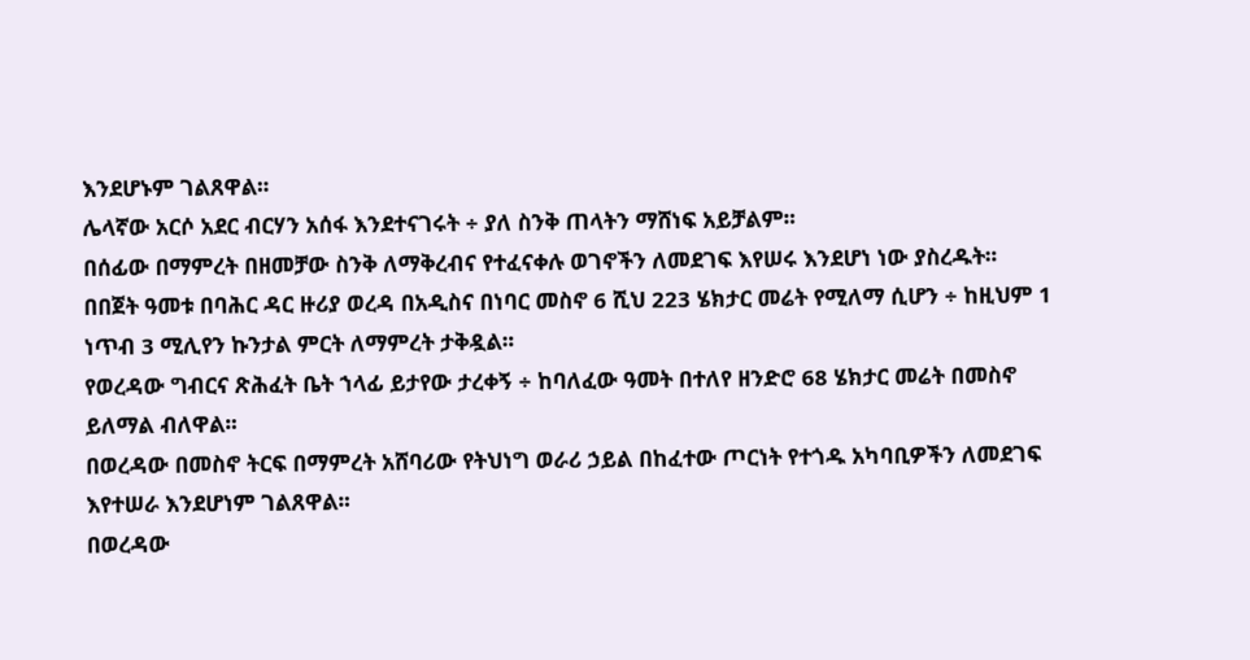እንደሆኑም ገልጸዋል፡፡
ሌላኛው አርሶ አደር ብርሃን አሰፋ እንደተናገሩት ÷ ያለ ስንቅ ጠላትን ማሸነፍ አይቻልም፡፡
በሰፊው በማምረት በዘመቻው ስንቅ ለማቅረብና የተፈናቀሉ ወገኖችን ለመደገፍ እየሠሩ እንደሆነ ነው ያስረዱት፡፡
በበጀት ዓመቱ በባሕር ዳር ዙሪያ ወረዳ በአዲስና በነባር መስኖ 6 ሺህ 223 ሄክታር መሬት የሚለማ ሲሆን ÷ ከዚህም 1 ነጥብ 3 ሚሊየን ኩንታል ምርት ለማምረት ታቅዷል፡፡
የወረዳው ግብርና ጽሕፈት ቤት ኀላፊ ይታየው ታረቀኝ ÷ ከባለፈው ዓመት በተለየ ዘንድሮ 68 ሄክታር መሬት በመስኖ ይለማል ብለዋል፡፡
በወረዳው በመስኖ ትርፍ በማምረት አሸባሪው የትህነግ ወራሪ ኃይል በከፈተው ጦርነት የተጎዱ አካባቢዎችን ለመደገፍ እየተሠራ እንደሆነም ገልጸዋል፡፡
በወረዳው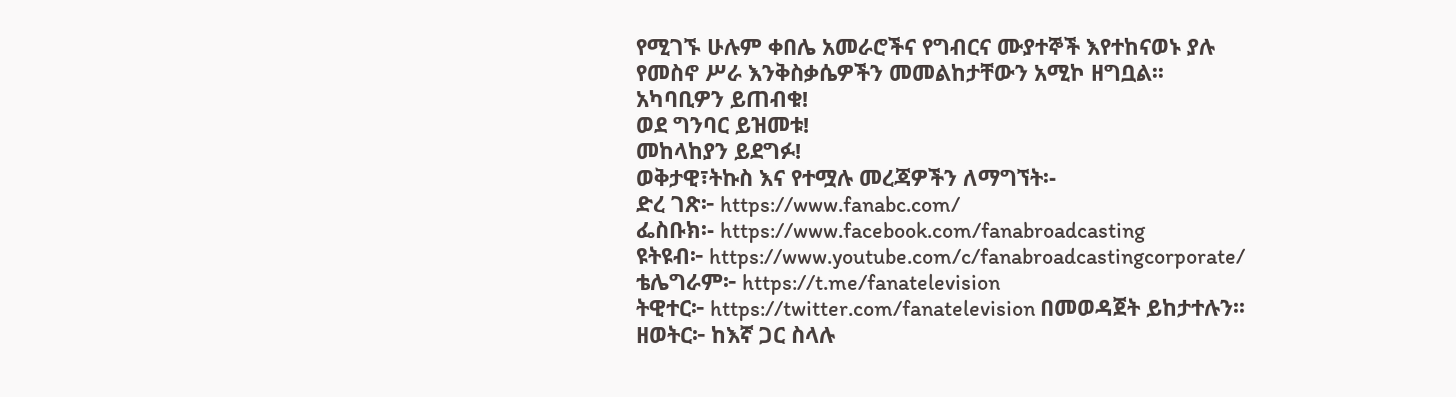የሚገኙ ሁሉም ቀበሌ አመራሮችና የግብርና ሙያተኞች እየተከናወኑ ያሉ የመስኖ ሥራ እንቅስቃሴዎችን መመልከታቸውን አሚኮ ዘግቧል፡፡
አካባቢዎን ይጠብቁ!
ወደ ግንባር ይዝመቱ!
መከላከያን ይደግፉ!
ወቅታዊ፣ትኩስ እና የተሟሉ መረጃዎችን ለማግኘት፡-
ድረ ገጽ፦ https://www.fanabc.com/
ፌስቡክ፡- https://www.facebook.com/fanabroadcasting
ዩትዩብ፦ https://www.youtube.com/c/fanabroadcastingcorporate/
ቴሌግራም፦ https://t.me/fanatelevision
ትዊተር፦ https://twitter.com/fanatelevision በመወዳጀት ይከታተሉን፡፡
ዘወትር፦ ከእኛ ጋር ስላሉ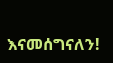እናመሰግናለን!